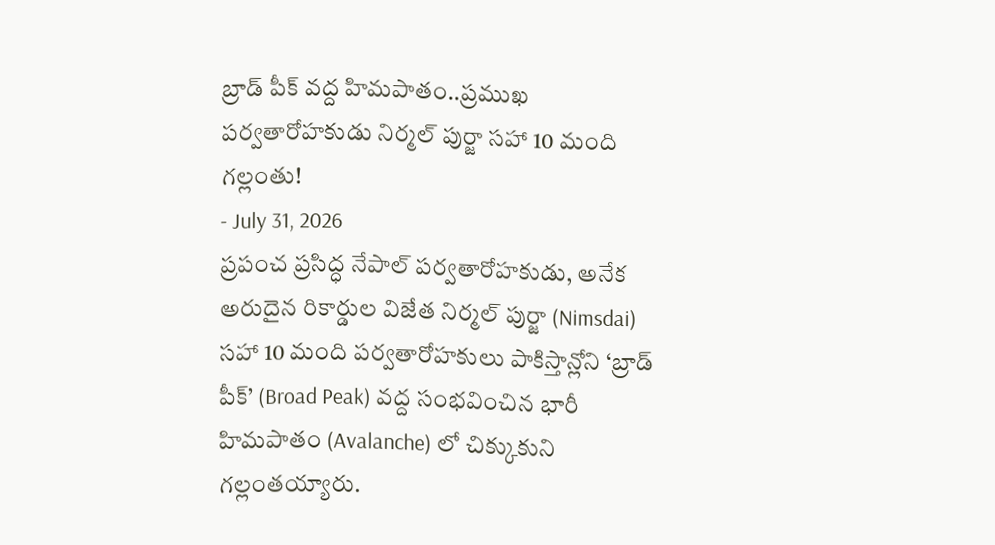బ్రాడ్ పీక్ వద్ద హిమపాతం..ప్రముఖ పర్వతారోహకుడు నిర్మల్ పుర్జా సహా 10 మంది గల్లంతు!
- July 31, 2026
ప్రపంచ ప్రసిద్ధ నేపాల్ పర్వతారోహకుడు, అనేక అరుదైన రికార్డుల విజేత నిర్మల్ పుర్జా (Nimsdai) సహా 10 మంది పర్వతారోహకులు పాకిస్తాన్లోని ‘బ్రాడ్ పీక్’ (Broad Peak) వద్ద సంభవించిన భారీ హిమపాతం (Avalanche) లో చిక్కుకుని గల్లంతయ్యారు.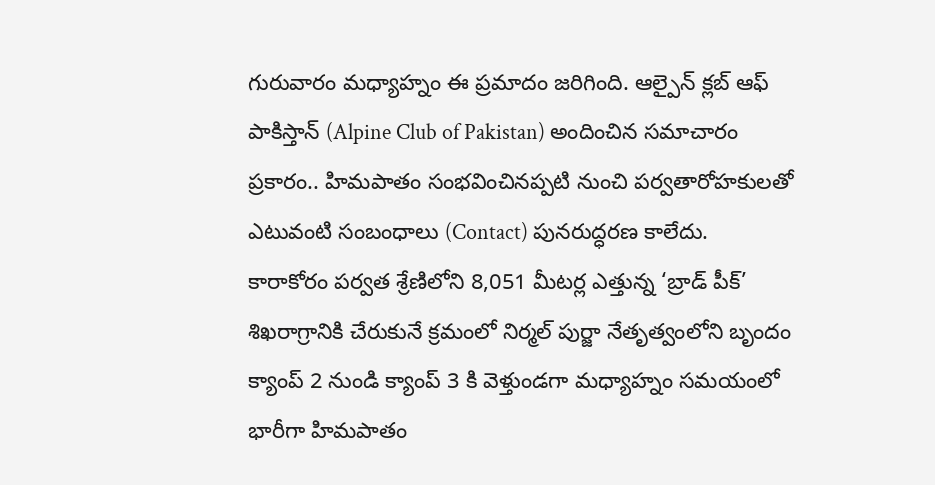గురువారం మధ్యాహ్నం ఈ ప్రమాదం జరిగింది. ఆల్పైన్ క్లబ్ ఆఫ్ పాకిస్తాన్ (Alpine Club of Pakistan) అందించిన సమాచారం ప్రకారం.. హిమపాతం సంభవించినప్పటి నుంచి పర్వతారోహకులతో ఎటువంటి సంబంధాలు (Contact) పునరుద్ధరణ కాలేదు.
కారాకోరం పర్వత శ్రేణిలోని 8,051 మీటర్ల ఎత్తున్న ‘బ్రాడ్ పీక్’ శిఖరాగ్రానికి చేరుకునే క్రమంలో నిర్మల్ పుర్జా నేతృత్వంలోని బృందం క్యాంప్ 2 నుండి క్యాంప్ 3 కి వెళ్తుండగా మధ్యాహ్నం సమయంలో భారీగా హిమపాతం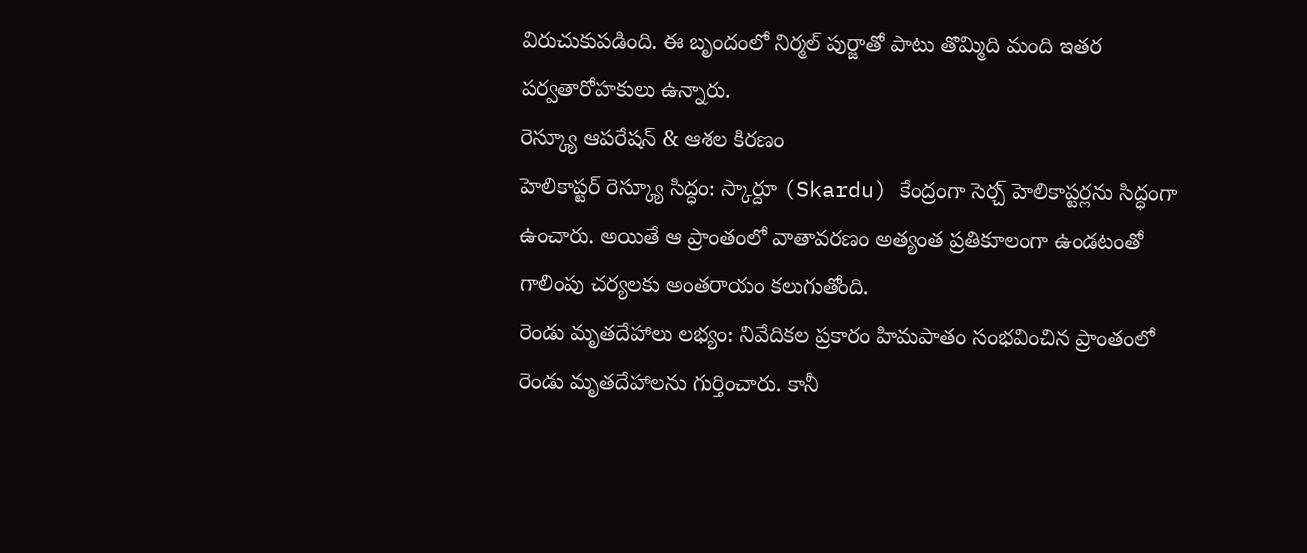విరుచుకుపడింది. ఈ బృందంలో నిర్మల్ పుర్జాతో పాటు తొమ్మిది మంది ఇతర పర్వతారోహకులు ఉన్నారు.
రెస్క్యూ ఆపరేషన్ & ఆశల కిరణం
హెలికాప్టర్ రెస్క్యూ సిద్ధం: స్కార్దూ (Skardu) కేంద్రంగా సెర్చ్ హెలికాప్టర్లను సిద్ధంగా ఉంచారు. అయితే ఆ ప్రాంతంలో వాతావరణం అత్యంత ప్రతికూలంగా ఉండటంతో గాలింపు చర్యలకు అంతరాయం కలుగుతోంది.
రెండు మృతదేహాలు లభ్యం: నివేదికల ప్రకారం హిమపాతం సంభవించిన ప్రాంతంలో రెండు మృతదేహాలను గుర్తించారు. కానీ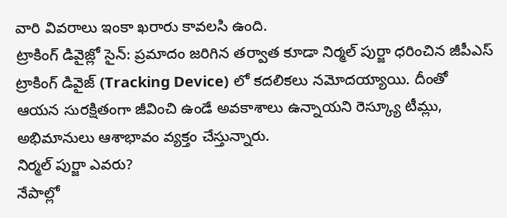వారి వివరాలు ఇంకా ఖరారు కావలసి ఉంది.
ట్రాకింగ్ డివైజ్లో సైన్: ప్రమాదం జరిగిన తర్వాత కూడా నిర్మల్ పుర్జా ధరించిన జీపీఎస్ ట్రాకింగ్ డివైజ్ (Tracking Device) లో కదలికలు నమోదయ్యాయి. దీంతో ఆయన సురక్షితంగా జీవించి ఉండే అవకాశాలు ఉన్నాయని రెస్క్యూ టీమ్లు, అభిమానులు ఆశాభావం వ్యక్తం చేస్తున్నారు.
నిర్మల్ పుర్జా ఎవరు?
నేపాల్లో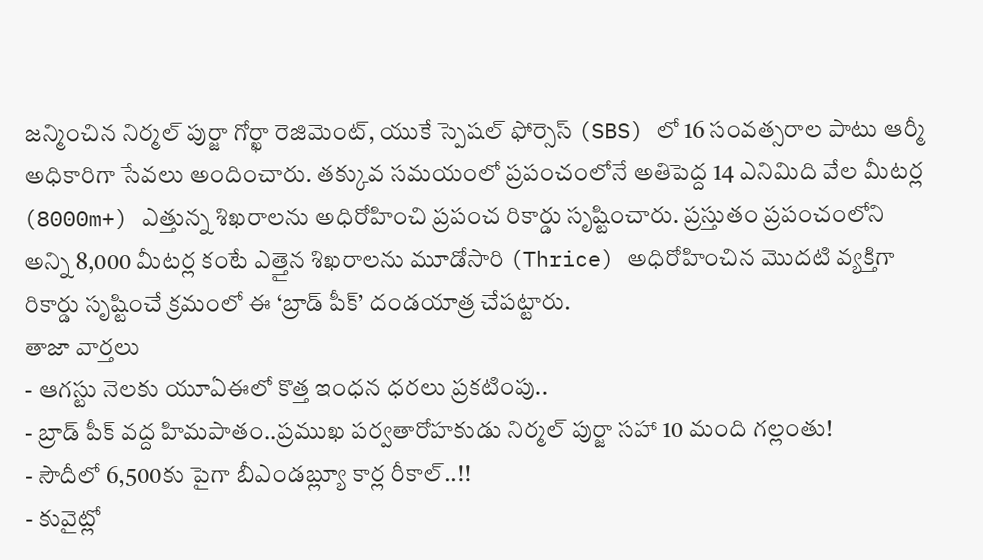జన్మించిన నిర్మల్ పుర్జా గోర్ఖా రెజిమెంట్, యుకే స్పెషల్ ఫోర్సెస్ (SBS) లో 16 సంవత్సరాల పాటు ఆర్మీ అధికారిగా సేవలు అందించారు. తక్కువ సమయంలో ప్రపంచంలోనే అతిపెద్ద 14 ఎనిమిది వేల మీటర్ల (8000m+) ఎత్తున్న శిఖరాలను అధిరోహించి ప్రపంచ రికార్డు సృష్టించారు. ప్రస్తుతం ప్రపంచంలోని అన్ని 8,000 మీటర్ల కంటే ఎత్తైన శిఖరాలను మూడోసారి (Thrice) అధిరోహించిన మొదటి వ్యక్తిగా రికార్డు సృష్టించే క్రమంలో ఈ ‘బ్రాడ్ పీక్’ దండయాత్ర చేపట్టారు.
తాజా వార్తలు
- ఆగస్టు నెలకు యూఏఈలో కొత్త ఇంధన ధరలు ప్రకటింపు..
- బ్రాడ్ పీక్ వద్ద హిమపాతం..ప్రముఖ పర్వతారోహకుడు నిర్మల్ పుర్జా సహా 10 మంది గల్లంతు!
- సౌదీలో 6,500కు పైగా బీఎండబ్ల్యూ కార్ల రీకాల్..!!
- కువైట్లో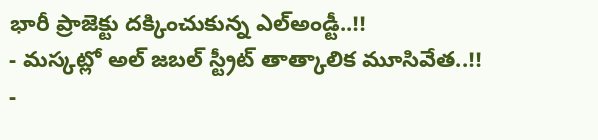భారీ ప్రాజెక్టు దక్కించుకున్న ఎల్అండ్టీ..!!
- మస్కట్లో అల్ జబల్ స్ట్రీట్ తాత్కాలిక మూసివేత..!!
-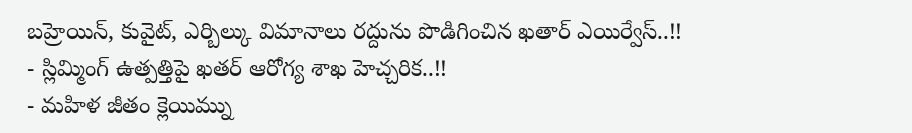బహ్రెయిన్, కువైట్, ఎర్బిల్కు విమానాలు రద్దును పొడిగించిన ఖతార్ ఎయిర్వేస్..!!
- స్లిమ్మింగ్ ఉత్పత్తిపై ఖతర్ ఆరోగ్య శాఖ హెచ్చరిక..!!
- మహిళ జీతం క్లెయిమ్ను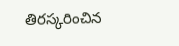తిరస్కరించిన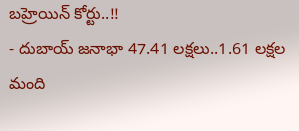బహ్రెయిన్ కోర్టు..!!
- దుబాయ్ జనాభా 47.41 లక్షలు..1.61 లక్షల మంది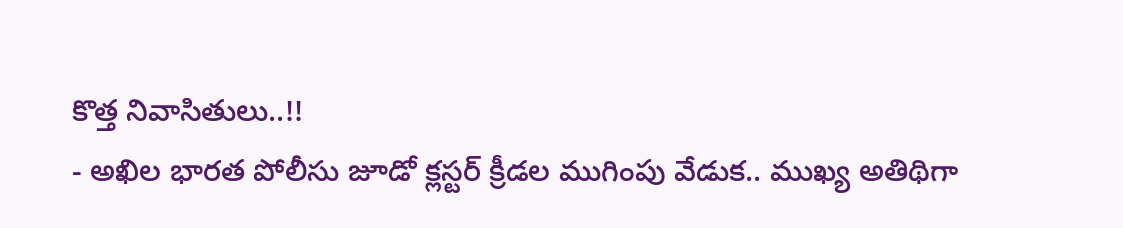కొత్త నివాసితులు..!!
- అఖిల భారత పోలీసు జూడో క్లస్టర్ క్రీడల ముగింపు వేడుక.. ముఖ్య అతిథిగా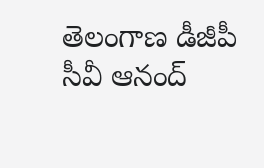తెలంగాణ డీజీపీ సీవీ ఆనంద్